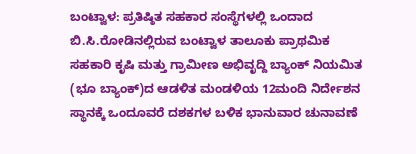ಬಂಟ್ವಾಳ: ಪ್ರತಿಷ್ಠಿತ ಸಹಕಾರ ಸಂಸ್ಥೆಗಳಲ್ಲಿ ಒಂದಾದ ಬಿ.ಸಿ.ರೋಡಿನಲ್ಲಿರುವ ಬಂಟ್ವಾಳ ತಾಲೂಕು ಪ್ರಾಥಮಿಕ ಸಹಕಾರಿ ಕೃಷಿ ಮತ್ತು ಗ್ರಾಮೀಣ ಅಭಿವೃದ್ದಿ ಬ್ಯಾಂಕ್ ನಿಯಮಿತ (ಭೂ ಬ್ಯಾಂಕ್)ದ ಆಡಳಿತ ಮಂಡಳಿಯ 12ಮಂದಿ ನಿರ್ದೇಶನ ಸ್ಥಾನಕ್ಕೆ ಒಂದೂವರೆ ದಶಕಗಳ ಬಳಿಕ ಭಾನುವಾರ ಚುನಾವಣೆ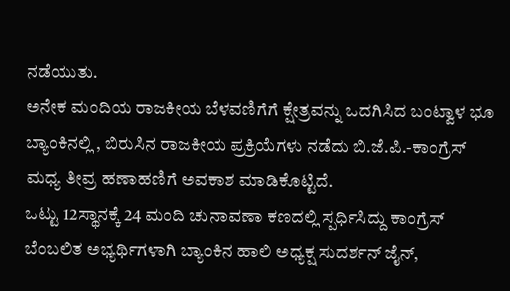ನಡೆಯುತು.
ಅನೇಕ ಮಂದಿಯ ರಾಜಕೀಯ ಬೆಳವಣಿಗೆಗೆ ಕ್ಷೇತ್ರವನ್ನು ಒದಗಿಸಿದ ಬಂಟ್ವಾಳ ಭೂ ಬ್ಯಾಂಕಿನಲ್ಲಿ , ಬಿರುಸಿನ ರಾಜಕೀಯ ಪ್ರಕ್ರಿಯೆಗಳು ನಡೆದು ಬಿ.ಜೆ.ಪಿ.-ಕಾಂಗ್ರೆಸ್ ಮಧ್ಯ ತೀವ್ರ ಹಣಾಹಣಿಗೆ ಅವಕಾಶ ಮಾಡಿಕೊಟ್ಟಿದೆ.
ಒಟ್ಟು 12ಸ್ಥಾನಕ್ಕೆ 24 ಮಂದಿ ಚುನಾವಣಾ ಕಣದಲ್ಲಿ ಸ್ಪರ್ಧಿಸಿದ್ದು ಕಾಂಗ್ರೆಸ್ ಬೆಂಬಲಿತ ಅಭ್ಯರ್ಥಿಗಳಾಗಿ ಬ್ಯಾಂಕಿನ ಹಾಲಿ ಅಧ್ಯಕ್ಷ ಸುದರ್ಶನ್ ಜೈನ್,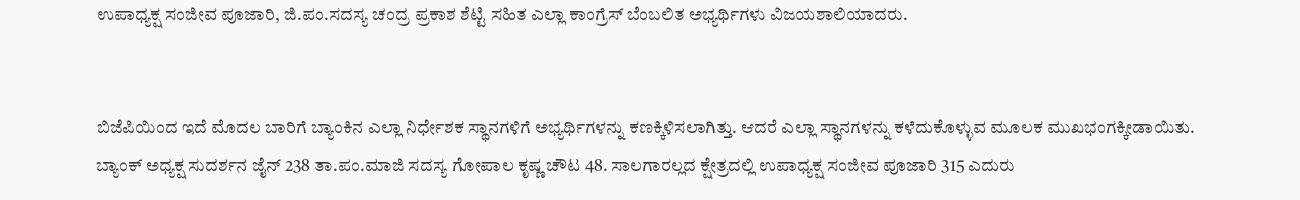ಉಪಾಧ್ಯಕ್ಷ ಸಂಜೀವ ಪೂಜಾರಿ, ಜಿ.ಪಂ.ಸದಸ್ಯ ಚಂದ್ರ ಪ್ರಕಾಶ ಶೆಟ್ಟಿ ಸಹಿತ ಎಲ್ಲಾ ಕಾಂಗ್ರೆಸ್ ಬೆಂಬಲಿತ ಅಭ್ಯರ್ಥಿಗಳು ವಿಜಯಶಾಲಿಯಾದರು.


ಬಿಜೆಪಿಯಿಂದ ಇದೆ ಮೊದಲ ಬಾರಿಗೆ ಬ್ಯಾಂಕಿನ ಎಲ್ಲಾ ನಿರ್ಧೇಶಕ ಸ್ಥಾನಗಳಿಗೆ ಅಭ್ಯರ್ಥಿಗಳನ್ನು ಕಣಕ್ಕಿಳಿಸಲಾಗಿತ್ತು. ಆದರೆ ಎಲ್ಲಾ ಸ್ಥಾನಗಳನ್ನು ಕಳೆದುಕೊಳ್ಳುವ ಮೂಲಕ ಮುಖಭಂಗಕ್ಕೀಡಾಯಿತು.
ಬ್ಯಾಂಕ್ ಅಧ್ಯಕ್ಷ ಸುದರ್ಶನ ಜೈನ್ 238 ತಾ.ಪಂ.ಮಾಜಿ ಸದಸ್ಯ ಗೋಪಾಲ ಕೃಷ್ಣ ಚೌಟ 48. ಸಾಲಗಾರಲ್ಲದ ಕ್ಷೇತ್ರದಲ್ಲಿ ಉಪಾಧ್ಯಕ್ಷ ಸಂಜೀವ ಪೂಜಾರಿ 315 ಎದುರು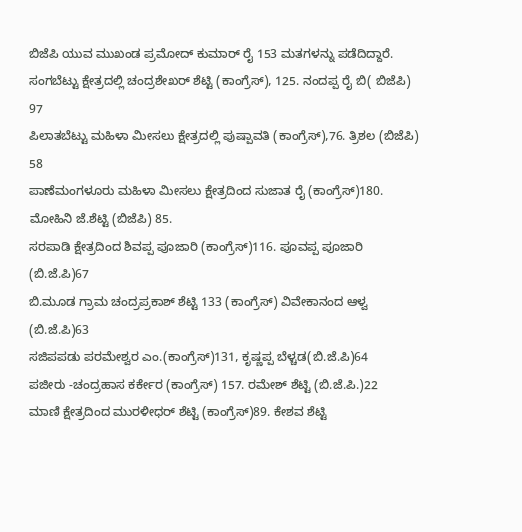ಬಿಜೆಪಿ ಯುವ ಮುಖಂಡ ಪ್ರಮೋದ್ ಕುಮಾರ್ ರೈ 153 ಮತಗಳನ್ನು ಪಡೆದಿದ್ದಾರೆ.
ಸಂಗಬೆಟ್ಟು ಕ್ಷೇತ್ರದಲ್ಲಿ ಚಂದ್ರಶೇಖರ್ ಶೆಟ್ಟಿ (ಕಾಂಗ್ರೆಸ್), 125. ನಂದಪ್ಪ ರೈ ಬಿ( ಬಿಜೆಪಿ) 97
ಪಿಲಾತಬೆಟ್ಟು ಮಹಿಳಾ ಮೀಸಲು ಕ್ಷೇತ್ರದಲ್ಲಿ ಪುಷ್ಪಾವತಿ (ಕಾಂಗ್ರೆಸ್),76. ತ್ರಿಶಲ (ಬಿಜೆಪಿ) 58
ಪಾಣೆಮಂಗಳೂರು ಮಹಿಳಾ ಮೀಸಲು ಕ್ಷೇತ್ರದಿಂದ ಸುಜಾತ ರೈ (ಕಾಂಗ್ರೆಸ್)180. ಮೋಹಿನಿ ಜೆ.ಶೆಟ್ಟಿ (ಬಿಜೆಪಿ) 85.
ಸರಪಾಡಿ ಕ್ಷೇತ್ರದಿಂದ ಶಿವಪ್ಪ ಪೂಜಾರಿ (ಕಾಂಗ್ರೆಸ್)116. ಪೂವಪ್ಪ ಪೂಜಾರಿ (ಬಿ.ಜೆ.ಪಿ)67
ಬಿ.ಮೂಡ ಗ್ರಾಮ ಚಂದ್ರಪ್ರಕಾಶ್ ಶೆಟ್ಟಿ 133 (ಕಾಂಗ್ರೆಸ್) ವಿವೇಕಾನಂದ ಆಳ್ವ (ಬಿ.ಜೆ.ಪಿ)63
ಸಜಿಪಪಡು ಪರಮೇಶ್ವರ ಎಂ.(ಕಾಂಗ್ರೆಸ್)131, ಕೃಷ್ಣಪ್ಪ ಬೆಳ್ಚಡ(ಬಿ.ಜೆ.ಪಿ)64
ಪಜೀರು -ಚಂದ್ರಹಾಸ ಕರ್ಕೇರ (ಕಾಂಗ್ರೆಸ್) 157. ರಮೇಶ್ ಶೆಟ್ಟಿ (ಬಿ.ಜೆ.ಪಿ.)22
ಮಾಣಿ ಕ್ಷೇತ್ರದಿಂದ ಮುರಳೀಧರ್ ಶೆಟ್ಟಿ (ಕಾಂಗ್ರೆಸ್)89. ಕೇಶವ ಶೆಟ್ಟಿ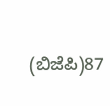(ಬಿಜೆಪಿ)87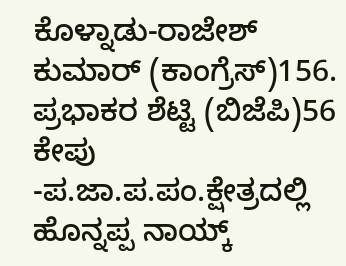ಕೊಳ್ನಾಡು-ರಾಜೇಶ್ ಕುಮಾರ್ (ಕಾಂಗ್ರೆಸ್)156. ಪ್ರಭಾಕರ ಶೆಟ್ಟಿ (ಬಿಜೆಪಿ)56
ಕೇಪು -ಪ.ಜಾ.ಪ.ಪಂ.ಕ್ಷೇತ್ರದಲ್ಲಿ ಹೊನ್ನಪ್ಪ ನಾಯ್ಕ್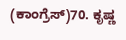(ಕಾಂಗ್ರೆಸ್)70. ಕೃಷ್ಣ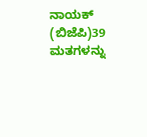ನಾಯಕ್ (ಬಿಜೆಪಿ)39 ಮತಗಳನ್ನು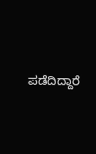ಪಡೆದಿದ್ದಾರೆ